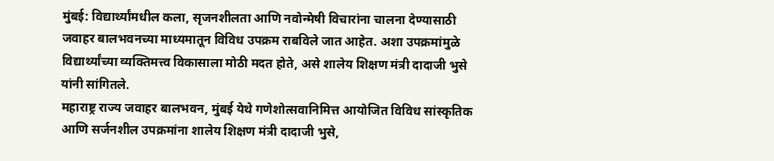मुंबई: विद्यार्थ्यांमधील कला, सृजनशीलता आणि नवोन्मेषी विचारांना चालना देण्यासाठी जवाहर बालभवनच्या माध्यमातून विविध उपक्रम राबविले जात आहेत. अशा उपक्रमांमुळे विद्यार्थ्यांच्या व्यक्तिमत्त्व विकासाला मोठी मदत होते, असे शालेय शिक्षण मंत्री दादाजी भुसे यांनी सांगितले.
महाराष्ट्र राज्य जवाहर बालभवन, मुंबई येथे गणेशोत्सवानिमित्त आयोजित विविध सांस्कृतिक आणि सर्जनशील उपक्रमांना शालेय शिक्षण मंत्री दादाजी भुसे,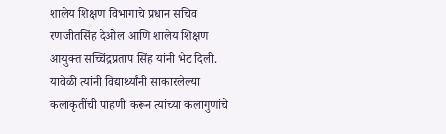शालेय शिक्षण विभागाचे प्रधान सचिव रणजीतसिंह देओल आणि शालेय शिक्षण आयुक्त सच्चिंद्रप्रताप सिंह यांनी भेट दिली. यावेळी त्यांनी विद्यार्थ्यांनी साकारलेल्या कलाकृतींची पाहणी करून त्यांच्या कलागुणांचे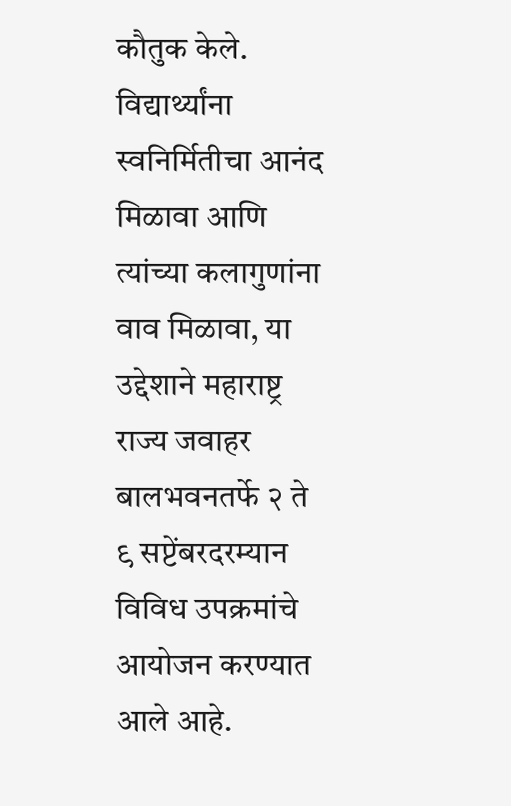कौतुक केले.
विद्यार्थ्यांना स्वनिर्मितीचा आनंद मिळावा आणि त्यांच्या कलागुणांना वाव मिळावा, या उद्देशाने महाराष्ट्र राज्य जवाहर बालभवनतर्फे २ ते ९ सप्टेंबरदरम्यान विविध उपक्रमांचे आयोजन करण्यात आले आहे.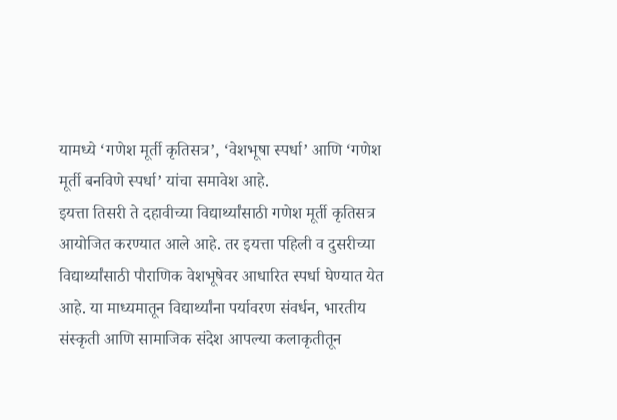यामध्ये ‘गणेश मूर्ती कृतिसत्र’, ‘वेशभूषा स्पर्धा’ आणि ‘गणेश मूर्ती बनविणे स्पर्धा’ यांचा समावेश आहे.
इयत्ता तिसरी ते दहावीच्या विद्यार्थ्यांसाठी गणेश मूर्ती कृतिसत्र आयोजित करण्यात आले आहे. तर इयत्ता पहिली व दुसरीच्या विद्यार्थ्यांसाठी पौराणिक वेशभूषेवर आधारित स्पर्धा घेण्यात येत आहे. या माध्यमातून विद्यार्थ्यांना पर्यावरण संवर्धन, भारतीय संस्कृती आणि सामाजिक संदेश आपल्या कलाकृतीतून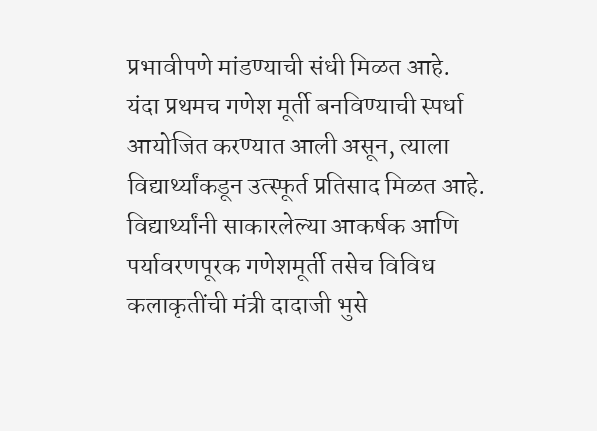प्रभावीपणे मांडण्याची संधी मिळत आहे.
यंदा प्रथमच गणेश मूर्ती बनविण्याची स्पर्धा आयोजित करण्यात आली असून, त्याला विद्यार्थ्यांकडून उत्स्फूर्त प्रतिसाद मिळत आहे. विद्यार्थ्यांनी साकारलेल्या आकर्षक आणि पर्यावरणपूरक गणेशमूर्ती तसेच विविध कलाकृतींची मंत्री दादाजी भुसे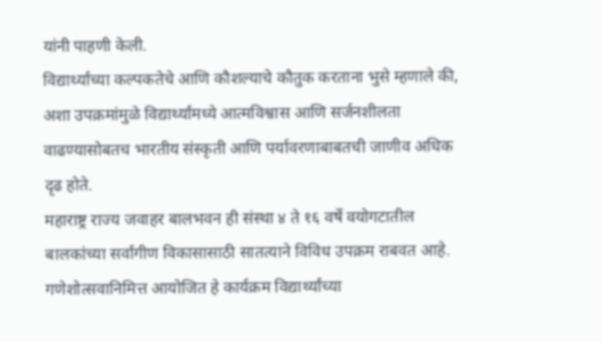यांनी पाहणी केली.
विद्यार्थ्यांच्या कल्पकतेचे आणि कौशल्याचे कौतुक करताना भुसे म्हणाले की, अशा उपक्रमांमुळे विद्यार्थ्यांमध्ये आत्मविश्वास आणि सर्जनशीलता वाढण्यासोबतच भारतीय संस्कृती आणि पर्यावरणाबाबतची जाणीव अधिक दृढ होते.
महाराष्ट्र राज्य जवाहर बालभवन ही संस्था ४ ते १६ वर्षे वयोगटातील बालकांच्या सर्वांगीण विकासासाठी सातत्याने विविध उपक्रम राबवत आहे. गणेशोत्सवानिमित्त आयोजित हे कार्यक्रम विद्यार्थ्यांच्या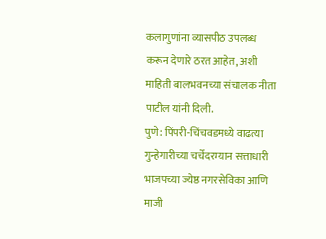कलागुणांना व्यासपीठ उपलब्ध करून देणारे ठरत आहेत, अशी माहिती बालभवनच्या संचालक नीता पाटील यांनी दिली.
पुणे: पिंपरी-चिंचवडमध्ये वाढत्या गुन्हेगारीच्या चर्चेदरम्यान सत्ताधारी भाजपच्या ज्येष्ठ नगरसेविका आणि माजी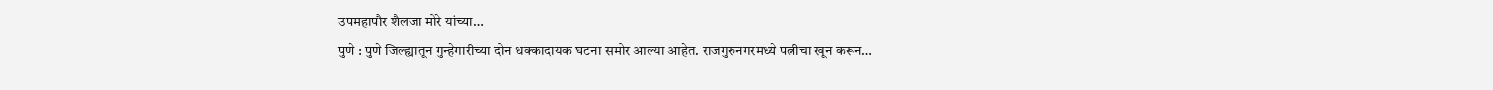उपमहापौर शैलजा मोरे यांच्या…
पुणे : पुणे जिल्ह्यातून गुन्हेगारीच्या दोन धक्कादायक घटना समोर आल्या आहेत. राजगुरुनगरमध्ये पत्नीचा खून करून…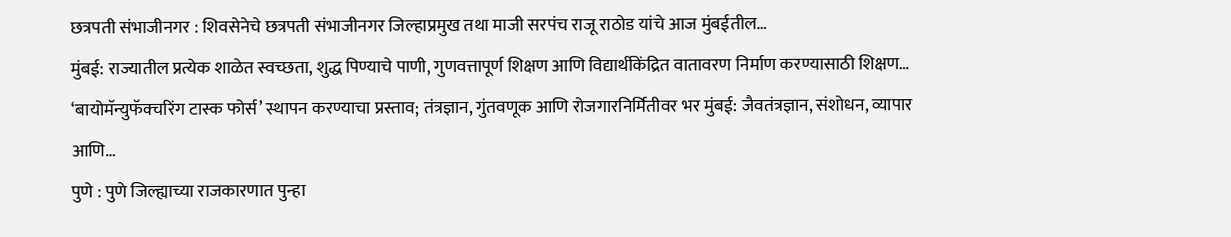छत्रपती संभाजीनगर : शिवसेनेचे छत्रपती संभाजीनगर जिल्हाप्रमुख तथा माजी सरपंच राजू राठोड यांचे आज मुंबईतील…
मुंबई: राज्यातील प्रत्येक शाळेत स्वच्छता, शुद्ध पिण्याचे पाणी, गुणवत्तापूर्ण शिक्षण आणि विद्यार्थीकेंद्रित वातावरण निर्माण करण्यासाठी शिक्षण…
‘बायोमॅन्युफॅक्चरिंग टास्क फोर्स’ स्थापन करण्याचा प्रस्ताव; तंत्रज्ञान, गुंतवणूक आणि रोजगारनिर्मितीवर भर मुंबई: जैवतंत्रज्ञान, संशोधन, व्यापार आणि…
पुणे : पुणे जिल्ह्याच्या राजकारणात पुन्हा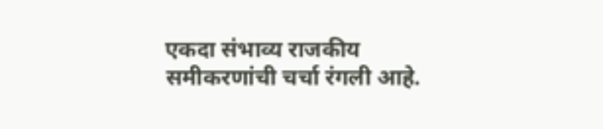एकदा संभाव्य राजकीय समीकरणांची चर्चा रंगली आहे.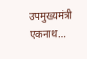उपमुख्यमंत्री एकनाथ…